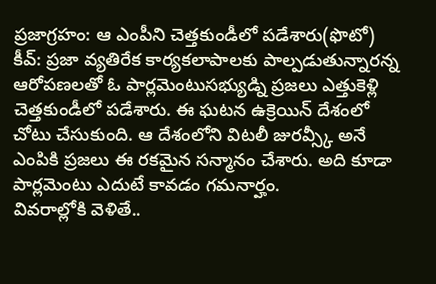ప్రజాగ్రహం: ఆ ఎంపీని చెత్తకుండీలో పడేశారు(ఫొటో)
కీవ్: ప్రజా వ్యతిరేక కార్యకలాపాలకు పాల్పడుతున్నారన్న ఆరోపణలతో ఓ పార్లమెంటుసభ్యుడ్ని ప్రజలు ఎత్తుకెళ్లి చెత్తకుండీలో పడేశారు. ఈ ఘటన ఉక్రెయిన్ దేశంలో చోటు చేసుకుంది. ఆ దేశంలోని విటలీ జురవ్స్కీ అనే ఎంపికి ప్రజలు ఈ రకమైన సన్మానం చేశారు. అది కూడా పార్లమెంటు ఎదుటే కావడం గమనార్హం.
వివరాల్లోకి వెళితే..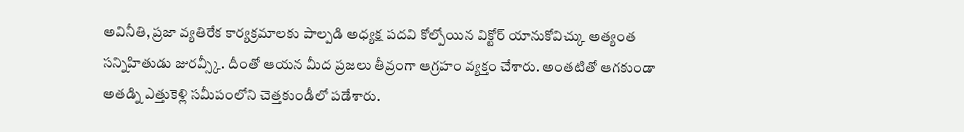అవినీతి, ప్రజా వ్యతిరేక కార్యక్రమాలకు పాల్పడి అధ్యక్ష పదవి కోల్పోయిన విక్టోర్ యానుకోవిచ్కు అత్యంత సన్నిహితుడు జురవ్స్కీ. దీంతో ఆయన మీద ప్రజలు తీవ్రంగా ఆగ్రహం వ్యక్తం చేశారు. అంతటితో ఆగకుండా అతడ్ని ఎత్తుకెళ్లి సమీపంలోని చెత్తకుండీలో పడేశారు.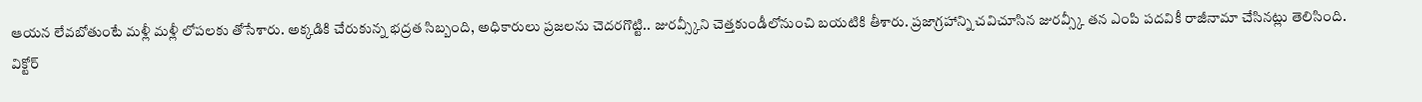ఆయన లేవబోతుంటే మళ్లీ మళ్లీ లోపలకు తోసేశారు. అక్కడికి చేరుకున్న భద్రత సిబ్బంది, అధికారులు ప్రజలను చెదరగొట్టి.. జురవ్స్కీని చెత్తకుండీలోనుంచి బయటికి తీశారు. ప్రజాగ్రహాన్ని చవిచూసిన జురవ్స్కీ తన ఎంపి పదవికీ రాజీనామా చేసినట్లు తెలిసింది.
విక్టోర్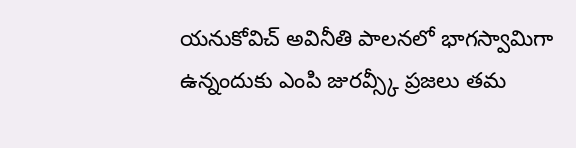యనుకోవిచ్ అవినీతి పాలనలో భాగస్వామిగా ఉన్నందుకు ఎంపి జురవ్స్కీ ప్రజలు తమ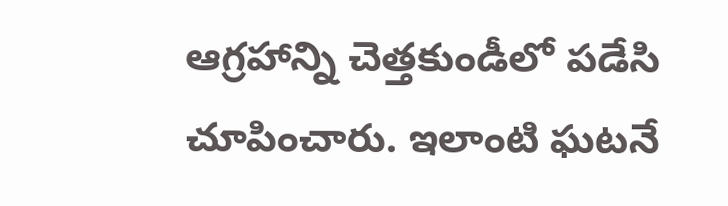ఆగ్రహాన్ని చెత్తకుండీలో పడేసి చూపించారు. ఇలాంటి ఘటనే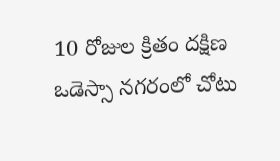10 రోజుల క్రితం దక్షిణ ఒడెస్సా నగరంలో చోటు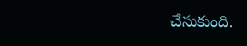చేసుకుంది.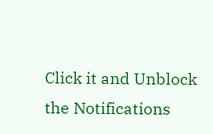Click it and Unblock the Notifications